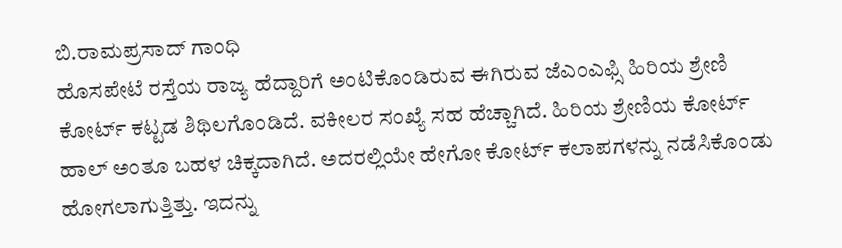ಬಿ.ರಾಮಪ್ರಸಾದ್ ಗಾಂಧಿ
ಹೊಸಪೇಟೆ ರಸ್ತೆಯ ರಾಜ್ಯ ಹೆದ್ದಾರಿಗೆ ಅಂಟಿಕೊಂಡಿರುವ ಈಗಿರುವ ಜೆಎಂಎಫ್ಸಿ ಹಿರಿಯ ಶ್ರೇಣಿ ಕೋರ್ಟ್ ಕಟ್ಟಡ ಶಿಥಿಲಗೊಂಡಿದೆ. ವಕೀಲರ ಸಂಖ್ಯೆ ಸಹ ಹೆಚ್ಚಾಗಿದೆ. ಹಿರಿಯ ಶ್ರೇಣಿಯ ಕೋರ್ಟ್ ಹಾಲ್ ಅಂತೂ ಬಹಳ ಚಿಕ್ಕದಾಗಿದೆ. ಅದರಲ್ಲಿಯೇ ಹೇಗೋ ಕೋರ್ಟ್ ಕಲಾಪಗಳನ್ನು ನಡೆಸಿಕೊಂಡು ಹೋಗಲಾಗುತ್ತಿತ್ತು. ಇದನ್ನು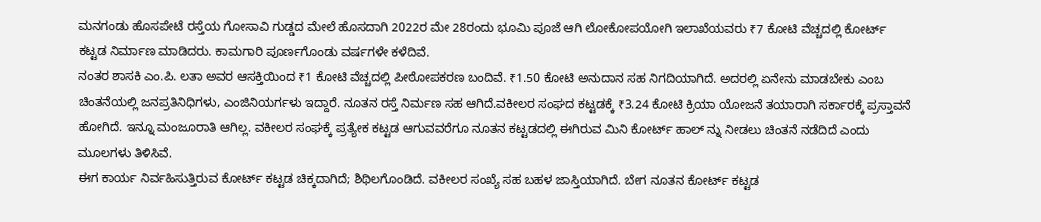ಮನಗಂಡು ಹೊಸಪೇಟೆ ರಸ್ತೆಯ ಗೋಸಾವಿ ಗುಡ್ಡದ ಮೇಲೆ ಹೊಸದಾಗಿ 2022ರ ಮೇ 28ರಂದು ಭೂಮಿ ಪೂಜೆ ಆಗಿ ಲೋಕೋಪಯೋಗಿ ಇಲಾಖೆಯವರು ₹7 ಕೋಟಿ ವೆಚ್ಚದಲ್ಲಿ ಕೋರ್ಟ್ ಕಟ್ಟಡ ನಿರ್ಮಾಣ ಮಾಡಿದರು. ಕಾಮಗಾರಿ ಪೂರ್ಣಗೊಂಡು ವರ್ಷಗಳೇ ಕಳೆದಿವೆ.
ನಂತರ ಶಾಸಕಿ ಎಂ.ಪಿ. ಲತಾ ಅವರ ಆಸಕ್ತಿಯಿಂದ ₹1 ಕೋಟಿ ವೆಚ್ಚದಲ್ಲಿ ಪೀಠೋಪಕರಣ ಬಂದಿವೆ. ₹1.50 ಕೋಟಿ ಅನುದಾನ ಸಹ ನಿಗದಿಯಾಗಿದೆ. ಅದರಲ್ಲಿ ಏನೇನು ಮಾಡಬೇಕು ಎಂಬ ಚಿಂತನೆಯಲ್ಲಿ ಜನಪ್ರತಿನಿಧಿಗಳು, ಎಂಜಿನಿಯರ್ಗಳು ಇದ್ದಾರೆ. ನೂತನ ರಸ್ತೆ ನಿರ್ಮಣ ಸಹ ಆಗಿದೆ.ವಕೀಲರ ಸಂಘದ ಕಟ್ಟಡಕ್ಕೆ ₹3.24 ಕೋಟಿ ಕ್ರಿಯಾ ಯೋಜನೆ ತಯಾರಾಗಿ ಸರ್ಕಾರಕ್ಕೆ ಪ್ರಸ್ತಾವನೆ ಹೋಗಿದೆ. ಇನ್ನೂ ಮಂಜೂರಾತಿ ಆಗಿಲ್ಲ. ವಕೀಲರ ಸಂಘಕ್ಕೆ ಪ್ರತ್ಯೇಕ ಕಟ್ಟಡ ಆಗುವವರೆಗೂ ನೂತನ ಕಟ್ಟಡದಲ್ಲಿ ಈಗಿರುವ ಮಿನಿ ಕೋರ್ಟ್ ಹಾಲ್ ನ್ನು ನೀಡಲು ಚಿಂತನೆ ನಡೆದಿದೆ ಎಂದು ಮೂಲಗಳು ತಿಳಿಸಿವೆ.
ಈಗ ಕಾರ್ಯ ನಿರ್ವಹಿಸುತ್ತಿರುವ ಕೋರ್ಟ್ ಕಟ್ಟಡ ಚಿಕ್ಕದಾಗಿದೆ; ಶಿಥಿಲಗೊಂಡಿದೆ. ವಕೀಲರ ಸಂಖ್ಯೆ ಸಹ ಬಹಳ ಜಾಸ್ತಿಯಾಗಿದೆ. ಬೇಗ ನೂತನ ಕೋರ್ಟ್ ಕಟ್ಟಡ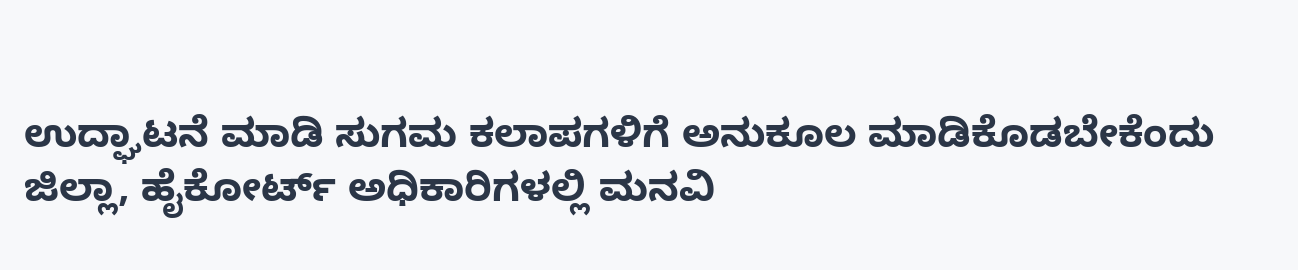ಉದ್ಘಾಟನೆ ಮಾಡಿ ಸುಗಮ ಕಲಾಪಗಳಿಗೆ ಅನುಕೂಲ ಮಾಡಿಕೊಡಬೇಕೆಂದು ಜಿಲ್ಲಾ, ಹೈಕೋರ್ಟ್ ಅಧಿಕಾರಿಗಳಲ್ಲಿ ಮನವಿ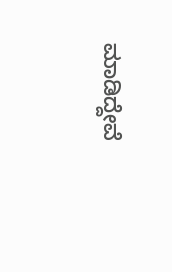ಮಾಡಿದ್ದೇವೆ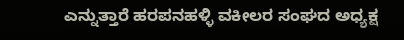ಎನ್ನುತ್ತಾರೆ ಹರಪನಹಳ್ಳಿ ವಕೀಲರ ಸಂಘದ ಅಧ್ಯಕ್ಷ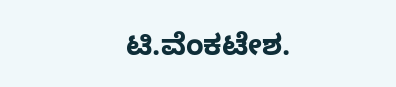ಟಿ.ವೆಂಕಟೇಶ.